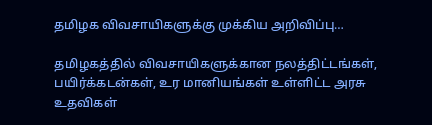தமிழக விவசாயிகளுக்கு முக்கிய அறிவிப்பு…

தமிழகத்தில் விவசாயிகளுக்கான நலத்திட்டங்கள், பயிர்க்கடன்கள், உர மானியங்கள் உள்ளிட்ட அரசு உதவிகள்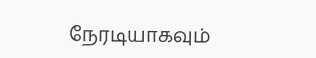நேரடியாகவும்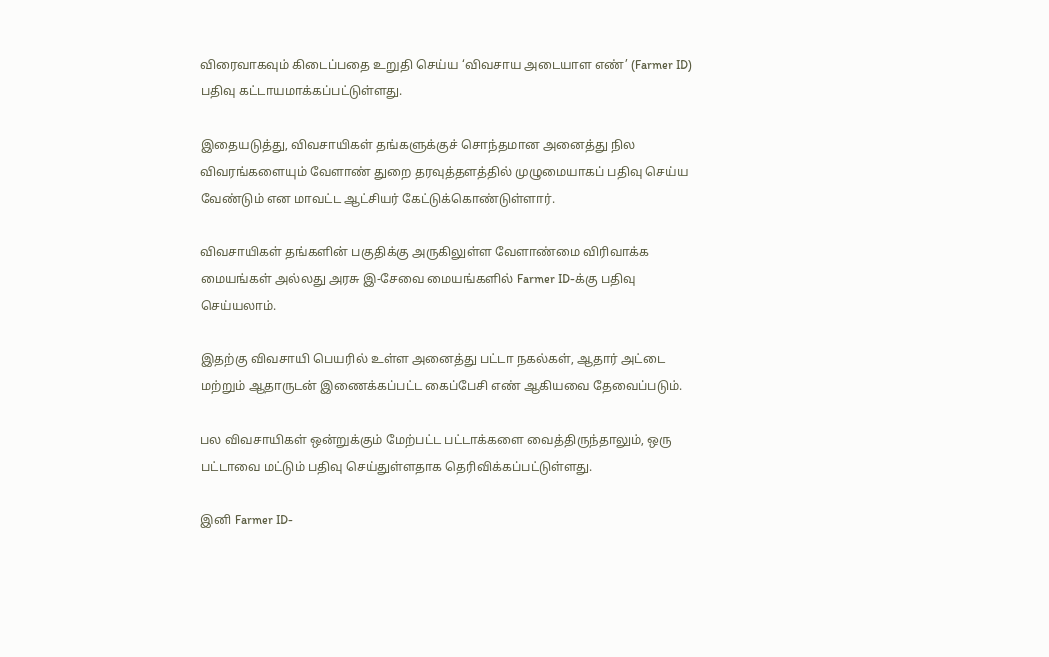விரைவாகவும் கிடைப்பதை உறுதி செய்ய ‘விவசாய அடையாள எண்’ (Farmer ID) பதிவு கட்டாயமாக்கப்பட்டுள்ளது.

இதையடுத்து, விவசாயிகள் தங்களுக்குச் சொந்தமான அனைத்து நில விவரங்களையும் வேளாண் துறை தரவுத்தளத்தில் முழுமையாகப் பதிவு செய்ய வேண்டும் என மாவட்ட ஆட்சியர் கேட்டுக்கொண்டுள்ளார்.

விவசாயிகள் தங்களின் பகுதிக்கு அருகிலுள்ள வேளாண்மை விரிவாக்க மையங்கள் அல்லது அரசு இ-சேவை மையங்களில் Farmer ID-க்கு பதிவு செய்யலாம்.

இதற்கு விவசாயி பெயரில் உள்ள அனைத்து பட்டா நகல்கள், ஆதார் அட்டை மற்றும் ஆதாருடன் இணைக்கப்பட்ட கைப்பேசி எண் ஆகியவை தேவைப்படும்.

பல விவசாயிகள் ஒன்றுக்கும் மேற்பட்ட பட்டாக்களை வைத்திருந்தாலும், ஒரு பட்டாவை மட்டும் பதிவு செய்துள்ளதாக தெரிவிக்கப்பட்டுள்ளது.

இனி Farmer ID-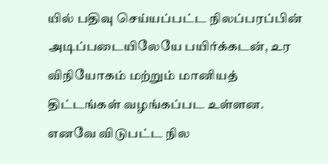யில் பதிவு செய்யப்பட்ட நிலப்பரப்பின் அடிப்படையிலேயே பயிர்க்கடன், உர விநியோகம் மற்றும் மானியத் திட்டங்கள் வழங்கப்பட உள்ளன. எனவே விடுபட்ட நில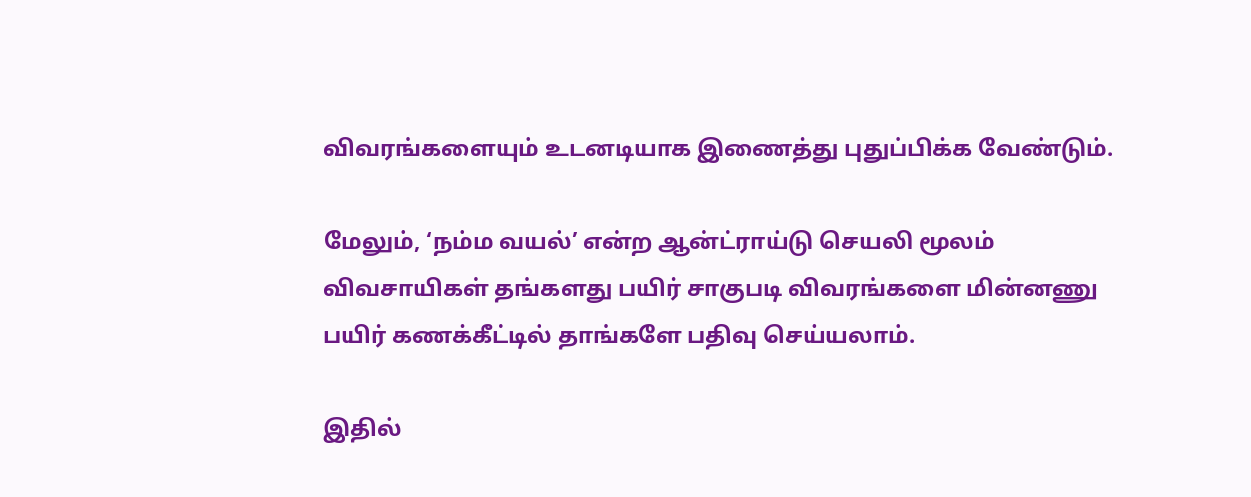விவரங்களையும் உடனடியாக இணைத்து புதுப்பிக்க வேண்டும்.

மேலும், ‘நம்ம வயல்’ என்ற ஆன்ட்ராய்டு செயலி மூலம் விவசாயிகள் தங்களது பயிர் சாகுபடி விவரங்களை மின்னணு பயிர் கணக்கீட்டில் தாங்களே பதிவு செய்யலாம்.

இதில்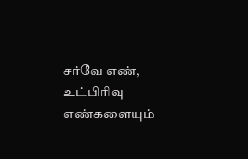சர்வே எண், உட்பிரிவு எண்களையும்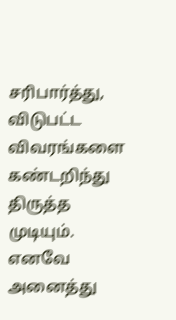சரிபார்த்து, விடுபட்ட விவரங்களை கண்டறிந்து திருத்த முடியும். எனவே அனைத்து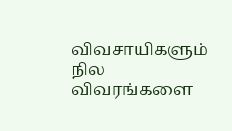விவசாயிகளும் நில விவரங்களை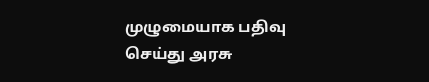முழுமையாக பதிவு செய்து அரசு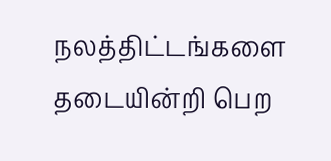நலத்திட்டங்களை தடையின்றி பெற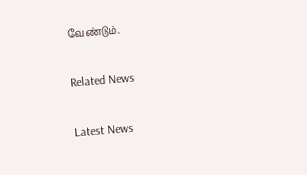வேண்டும்.

Related News

Latest News